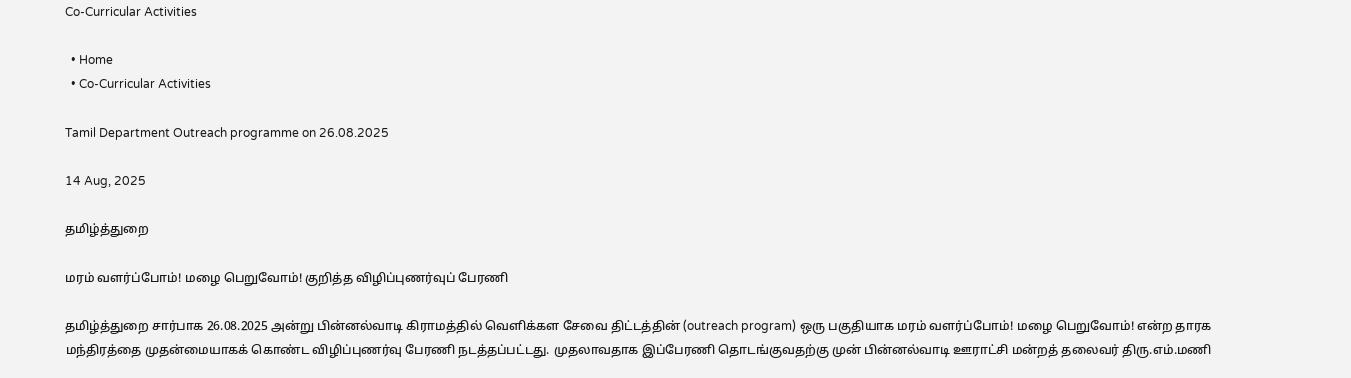Co-Curricular Activities

  • Home
  • Co-Curricular Activities

Tamil Department Outreach programme on 26.08.2025

14 Aug, 2025

தமிழ்த்துறை

மரம் வளர்ப்போம்! மழை பெறுவோம்! குறித்த விழிப்புணர்வுப் பேரணி

தமிழ்த்துறை சார்பாக 26.08.2025 அன்று பின்னல்வாடி கிராமத்தில் வெளிக்கள சேவை திட்டத்தின் (outreach program) ஒரு பகுதியாக மரம் வளர்ப்போம்! மழை பெறுவோம்! என்ற தாரக மந்திரத்தை முதன்மையாகக் கொண்ட விழிப்புணர்வு பேரணி நடத்தப்பட்டது. முதலாவதாக இப்பேரணி தொடங்குவதற்கு முன் பின்னல்வாடி ஊராட்சி மன்றத் தலைவர் திரு.எம்.மணி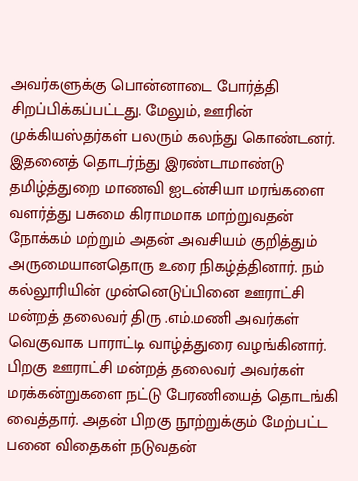அவர்களுக்கு பொன்னாடை போர்த்தி சிறப்பிக்கப்பட்டது. மேலும், ஊரின் முக்கியஸ்தர்கள் பலரும் கலந்து கொண்டனர். இதனைத் தொடர்ந்து இரண்டாமாண்டு தமிழ்த்துறை மாணவி ஐடன்சியா மரங்களை வளர்த்து பசுமை கிராமமாக மாற்றுவதன் நோக்கம் மற்றும் அதன் அவசியம் குறித்தும் அருமையானதொரு உரை நிகழ்த்தினார். நம் கல்லூரியின் முன்னெடுப்பினை ஊராட்சி மன்றத் தலைவர் திரு .எம்.மணி அவர்கள் வெகுவாக பாராட்டி வாழ்த்துரை வழங்கினார். பிறகு ஊராட்சி மன்றத் தலைவர் அவர்கள் மரக்கன்றுகளை நட்டு பேரணியைத் தொடங்கி வைத்தார். அதன் பிறகு நூற்றுக்கும் மேற்பட்ட பனை விதைகள் நடுவதன்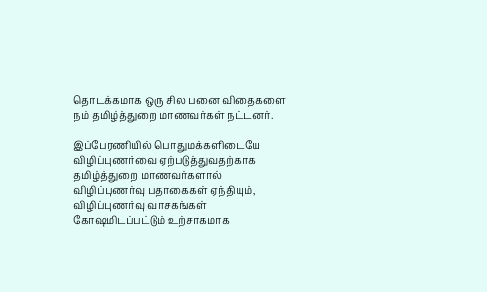தொடக்கமாக ஒரு சில பனை விதைகளை நம் தமிழ்த்துறை மாணவர்கள் நட்டனர்.

இப்பேரணியில் பொதுமக்களிடையே விழிப்புணர்வை ஏற்படுத்துவதற்காக தமிழ்த்துறை மாணவர்களால் விழிப்புணர்வு பதாகைகள் ஏந்தியும், விழிப்புணர்வு வாசகங்கள் கோஷமிடப்பட்டும் உற்சாகமாக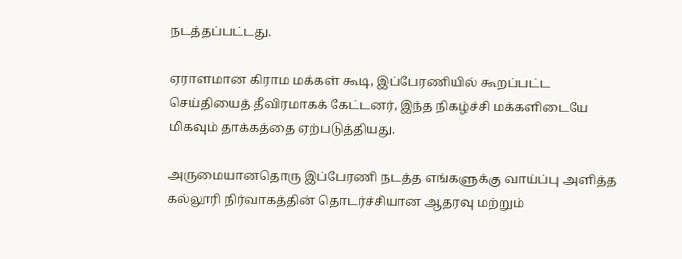நடத்தப்பட்டது.

ஏராளமான கிராம மக்கள் கூடி, இப்பேரணியில் கூறப்பட்ட செய்தியைத் தீவிரமாகக் கேட்டனர், இந்த நிகழ்ச்சி மக்களிடையே மிகவும் தாக்கத்தை ஏற்படுத்தியது.

அருமையானதொரு இப்பேரணி நடத்த எங்களுக்கு வாய்ப்பு அளித்த கல்லூரி நிர்வாகத்தின் தொடர்ச்சியான ஆதரவு மற்றும்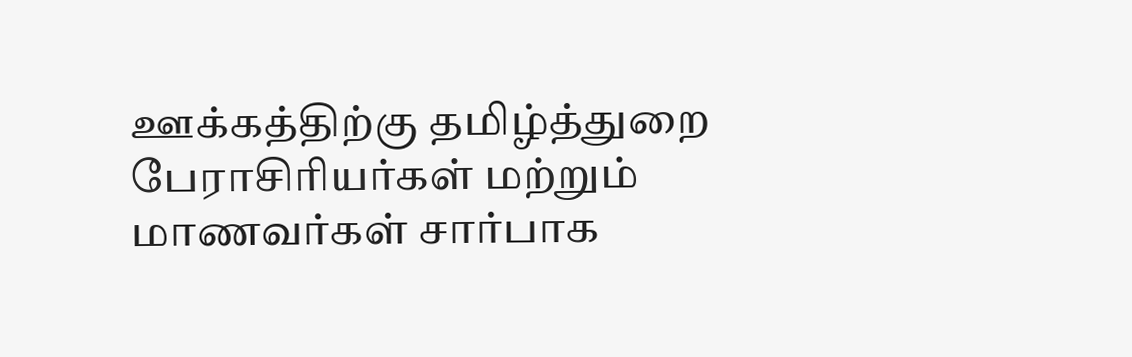ஊக்கத்திற்கு தமிழ்த்துறை பேராசிரியர்கள் மற்றும் மாணவர்கள் சார்பாக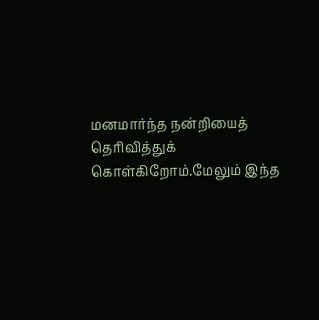மனமார்ந்த நன்றியைத் தெரிவித்துக் கொள்கிறோம்.மேலும் இந்த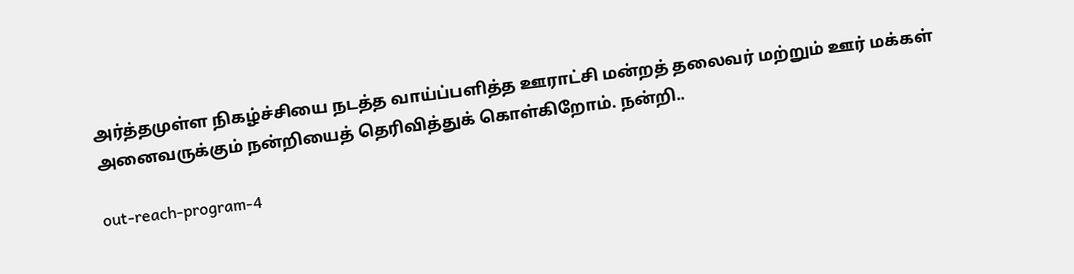அர்த்தமுள்ள நிகழ்ச்சியை நடத்த வாய்ப்பளித்த ஊராட்சி மன்றத் தலைவர் மற்றும் ஊர் மக்கள் அனைவருக்கும் நன்றியைத் தெரிவித்துக் கொள்கிறோம். நன்றி..

out-reach-program-4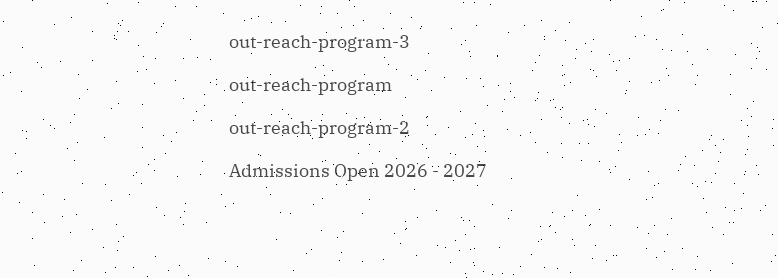out-reach-program-3

out-reach-program

out-reach-program-2

Admissions Open 2026 - 2027